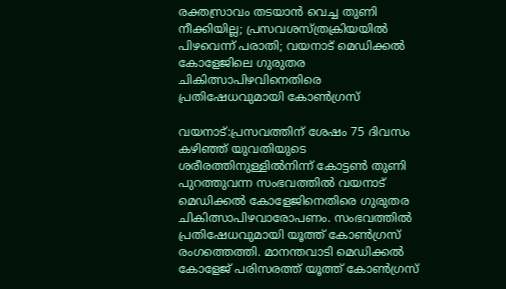രക്തസ്രാവം തടയാൻ വെച്ച തുണി നീക്കിയില്ല; പ്രസവശസ്ത്രക്രിയയിൽ പിഴവെന്ന് പരാതി; വയനാട് മെഡിക്കൽ കോളേജിലെ ഗുരുതര ചികിത്സാപിഴവിനെതിരെ പ്രതിഷേധവുമായി കോൺഗ്രസ്

വയനാട്:പ്രസവത്തിന് ശേഷം 75 ദിവസം കഴിഞ്ഞ് യുവതിയുടെ ശരീരത്തിനുള്ളിൽനിന്ന് കോട്ടൺ തുണി പുറത്തുവന്ന സംഭവത്തിൽ വയനാട് മെഡിക്കൽ കോളേജിനെതിരെ ഗുരുതര ചികിത്സാപിഴവാരോപണം. സംഭവത്തിൽ പ്രതിഷേധവുമായി യൂത്ത് കോൺഗ്രസ് രംഗത്തെത്തി. മാനന്തവാടി മെഡിക്കൽ കോളേജ് പരിസരത്ത് യൂത്ത് കോൺഗ്രസ്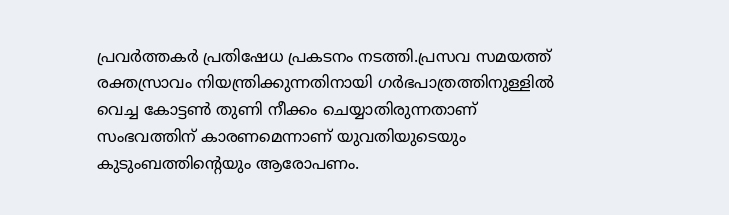പ്രവർത്തകർ പ്രതിഷേധ പ്രകടനം നടത്തി.പ്രസവ സമയത്ത് രക്തസ്രാവം നിയന്ത്രിക്കുന്നതിനായി ഗർഭപാത്രത്തിനുള്ളിൽ വെച്ച കോട്ടൺ തുണി നീക്കം ചെയ്യാതിരുന്നതാണ് സംഭവത്തിന് കാരണമെന്നാണ് യുവതിയുടെയും കുടുംബത്തിന്റെയും ആരോപണം.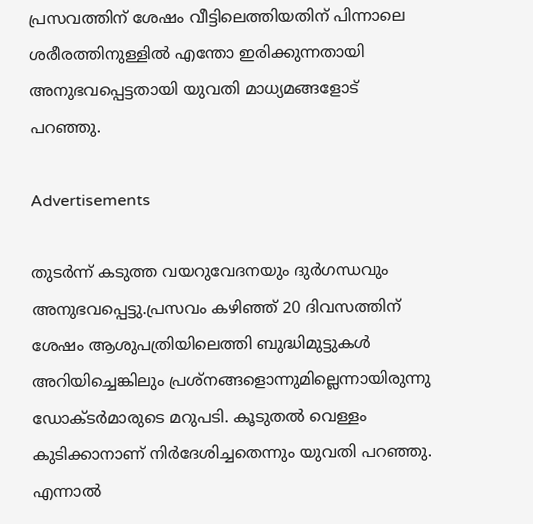പ്രസവത്തിന് ശേഷം വീട്ടിലെത്തിയതിന് പിന്നാലെ ശരീരത്തിനുള്ളിൽ എന്തോ ഇരിക്കുന്നതായി അനുഭവപ്പെട്ടതായി യുവതി മാധ്യമങ്ങളോട് പറഞ്ഞു.

Advertisements

തുടർന്ന് കടുത്ത വയറുവേദനയും ദുർഗന്ധവും അനുഭവപ്പെട്ടു.പ്രസവം കഴിഞ്ഞ് 20 ദിവസത്തിന് ശേഷം ആശുപത്രിയിലെത്തി ബുദ്ധിമുട്ടുകൾ അറിയിച്ചെങ്കിലും പ്രശ്നങ്ങളൊന്നുമില്ലെന്നായിരുന്നു ഡോക്ടർമാരുടെ മറുപടി. കൂടുതൽ വെള്ളം കുടിക്കാനാണ് നിർദേശിച്ചതെന്നും യുവതി പറഞ്ഞു. എന്നാൽ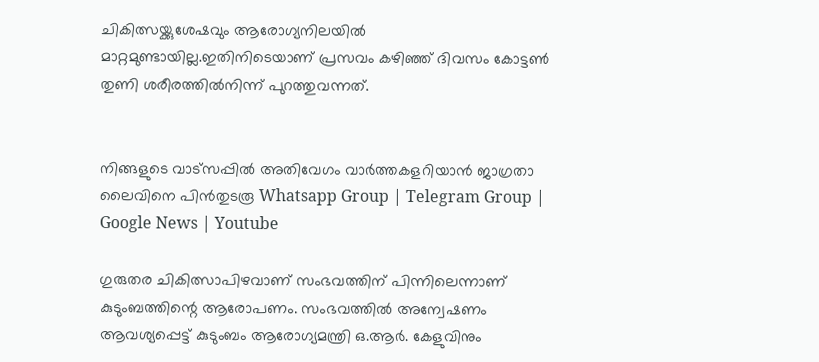ചികിത്സയ്ക്കുശേഷവും ആരോഗ്യനിലയിൽ മാറ്റമുണ്ടായില്ല.ഇതിനിടെയാണ് പ്രസവം കഴിഞ്ഞ് ദിവസം കോട്ടൺ തുണി ശരീരത്തിൽനിന്ന് പുറത്തുവന്നത്.


നിങ്ങളുടെ വാട്സപ്പിൽ അതിവേഗം വാർത്തകളറിയാൻ ജാഗ്രതാ ലൈവിനെ പിൻതുടരൂ Whatsapp Group | Telegram Group | Google News | Youtube

ഗുരുതര ചികിത്സാപിഴവാണ് സംഭവത്തിന് പിന്നിലെന്നാണ് കുടുംബത്തിന്റെ ആരോപണം. സംഭവത്തിൽ അന്വേഷണം ആവശ്യപ്പെട്ട് കുടുംബം ആരോഗ്യമന്ത്രി ഒ.ആർ. കേളുവിനും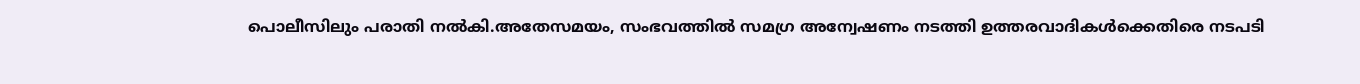പൊലീസിലും പരാതി നൽകി.അതേസമയം, സംഭവത്തിൽ സമഗ്ര അന്വേഷണം നടത്തി ഉത്തരവാദികൾക്കെതിരെ നടപടി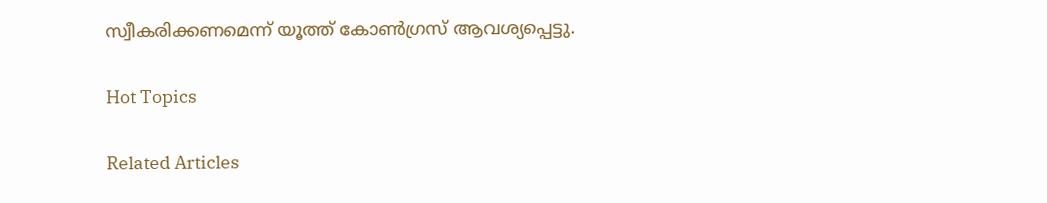സ്വീകരിക്കണമെന്ന് യൂത്ത് കോൺഗ്രസ് ആവശ്യപ്പെട്ടു.

Hot Topics

Related Articles